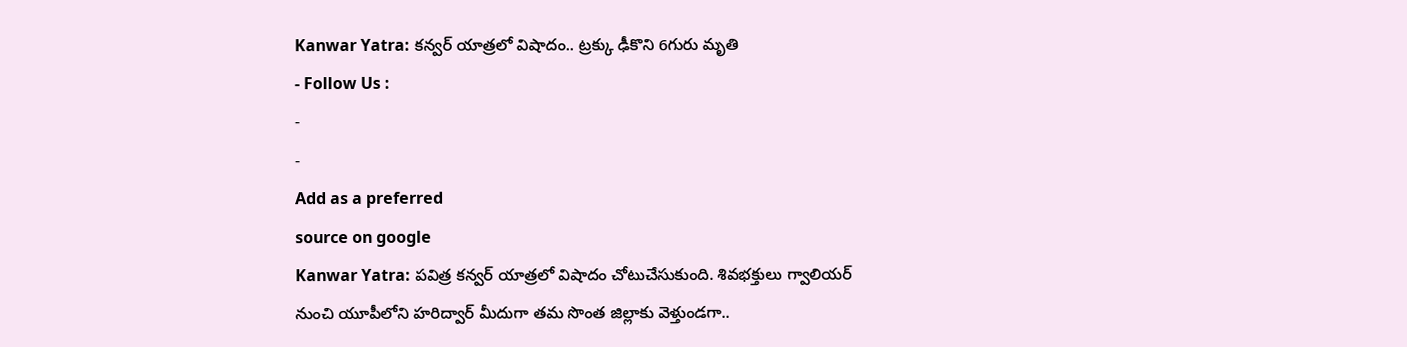Kanwar Yatra: కన్వర్ యాత్రలో విషాదం.. ట్రక్కు ఢీకొని 6గురు మృతి
- Follow Us :
-
-
Add as a preferred
source on google
Kanwar Yatra: పవిత్ర కన్వర్ యాత్రలో విషాదం చోటుచేసుకుంది. శివభక్తులు గ్వాలియర్ నుంచి యూపీలోని హరిద్వార్ మీదుగా తమ సొంత జిల్లాకు వెళ్తుండగా..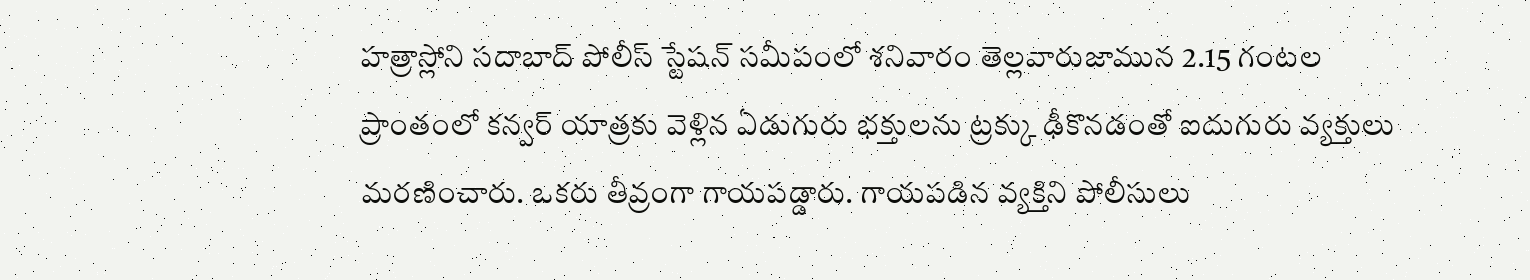హత్రాస్లోని సదాబాద్ పోలీస్ స్టేషన్ సమీపంలో శనివారం తెల్లవారుజామున 2.15 గంటల ప్రాంతంలో కన్వర్ యాత్రకు వెళ్లిన ఏడుగురు భక్తులను ట్రక్కు ఢీకొనడంతో ఐదుగురు వ్యక్తులు మరణించారు. ఒకరు తీవ్రంగా గాయపడ్డారు. గాయపడిన వ్యక్తిని పోలీసులు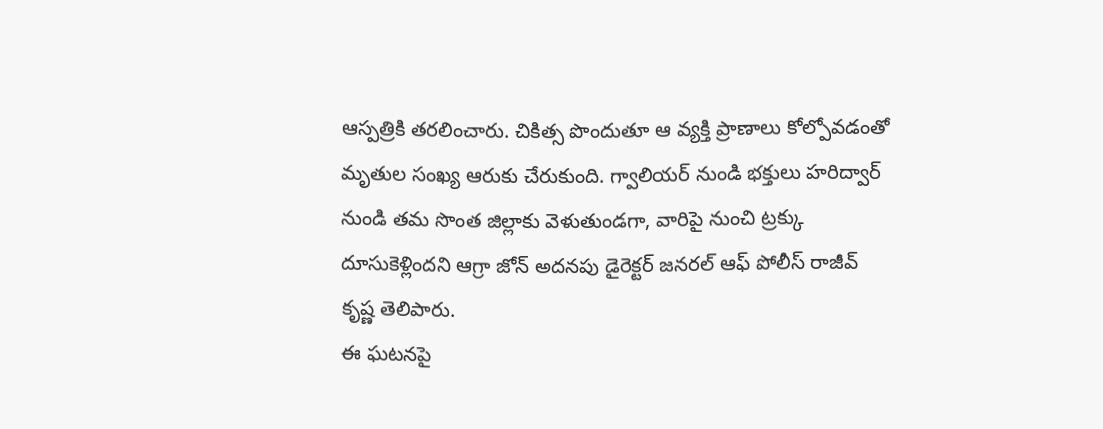ఆస్పత్రికి తరలించారు. చికిత్స పొందుతూ ఆ వ్యక్తి ప్రాణాలు కోల్పోవడంతో మృతుల సంఖ్య ఆరుకు చేరుకుంది. గ్వాలియర్ నుండి భక్తులు హరిద్వార్ నుండి తమ సొంత జిల్లాకు వెళుతుండగా, వారిపై నుంచి ట్రక్కు దూసుకెళ్లిందని ఆగ్రా జోన్ అదనపు డైరెక్టర్ జనరల్ ఆఫ్ పోలీస్ రాజీవ్ కృష్ణ తెలిపారు.
ఈ ఘటనపై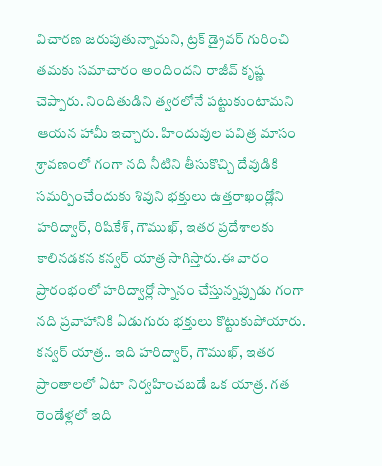విచారణ జరుపుతున్నామని, ట్రక్ డ్రైవర్ గురించి తమకు సమాచారం అందిందని రాజీవ్ కృష్ణ చెప్పారు. నిందితుడిని త్వరలోనే పట్టుకుంటామని ఆయన హామీ ఇచ్చారు. హిందువుల పవిత్ర మాసం శ్రావణంలో గంగా నది నీటిని తీసుకొచ్చి దేవుడికి సమర్పించేందుకు శివుని భక్తులు ఉత్తరాఖండ్లోని హరిద్వార్, రిషికేశ్, గౌముఖ్, ఇతర ప్రదేశాలకు కాలినడకన కన్వర్ యాత్ర సాగిస్తారు.ఈ వారం ప్రారంభంలో హరిద్వార్లో స్నానం చేస్తున్నప్పుడు గంగా నది ప్రవాహానికి ఏడుగురు భక్తులు కొట్టుకుపోయారు. కన్వర్ యాత్ర.. ఇది హరిద్వార్, గౌముఖ్, ఇతర ప్రాంతాలలో ఏటా నిర్వహించబడే ఒక యాత్ర. గత రెండేళ్లలో ఇది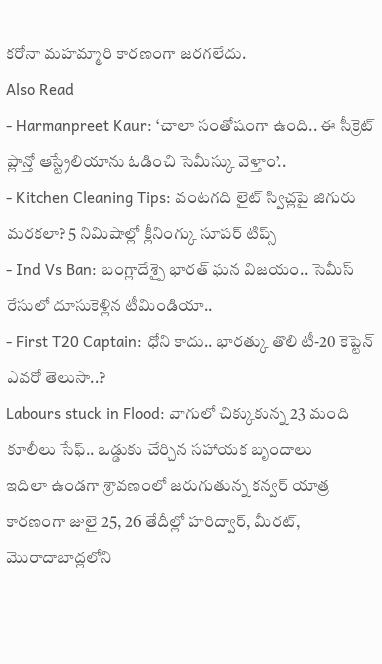కరోనా మహమ్మారి కారణంగా జరగలేదు.
Also Read
- Harmanpreet Kaur: ‘చాలా సంతోషంగా ఉంది.. ఈ సీక్రెట్ ప్లాన్తో ఆస్ట్రేలియాను ఓడించి సెమీస్కు వెళ్తాం’..
- Kitchen Cleaning Tips: వంటగది లైట్ స్విచ్లపై జిగురు మరకలా? 5 నిమిషాల్లో క్లీనింగ్కు సూపర్ టిప్స్
- Ind Vs Ban: బంగ్లాదేశ్పై భారత్ ఘన విజయం.. సెమీస్ రేసులో దూసుకెళ్లిన టీమిండియా..
- First T20 Captain: ధోని కాదు.. భారత్కు తొలి టీ-20 కెప్టెన్ ఎవరో తెలుసా..?
Labours stuck in Flood: వాగులో చిక్కుకున్న 23 మంది కూలీలు సేఫ్.. ఒడ్డుకు చేర్చిన సహాయక బృందాలు
ఇదిలా ఉండగా శ్రావణంలో జరుగుతున్న కన్వర్ యాత్ర కారణంగా జులై 25, 26 తేదీల్లో హరిద్వార్, మీరట్, మొరాదాబాద్లలోని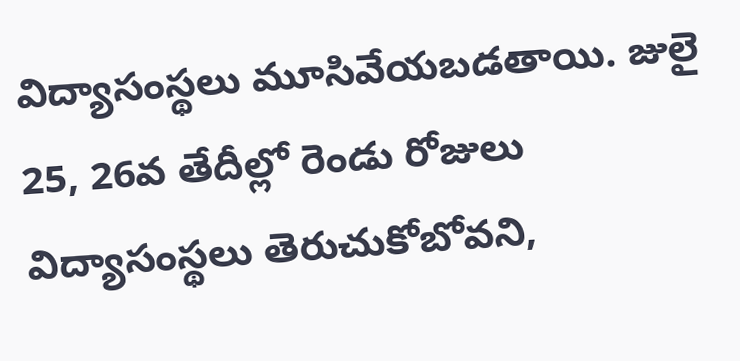విద్యాసంస్థలు మూసివేయబడతాయి. జులై 25, 26వ తేదీల్లో రెండు రోజులు విద్యాసంస్థలు తెరుచుకోబోవని,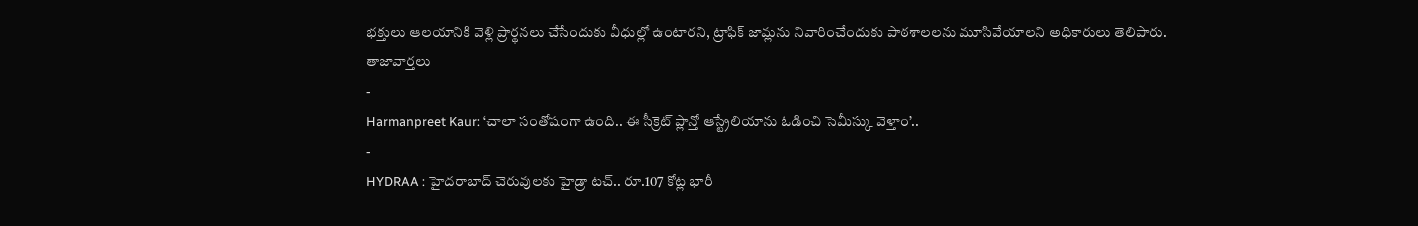భక్తులు ఆలయానికి వెళ్లి ప్రార్థనలు చేసేందుకు వీధుల్లో ఉంటారని, ట్రాఫిక్ జామ్లను నివారించేందుకు పాఠశాలలను మూసివేయాలని అధికారులు తెలిపారు.
తాజావార్తలు
-
Harmanpreet Kaur: ‘చాలా సంతోషంగా ఉంది.. ఈ సీక్రెట్ ప్లాన్తో ఆస్ట్రేలియాను ఓడించి సెమీస్కు వెళ్తాం’..
-
HYDRAA : హైదరాబాద్ చెరువులకు హైడ్రా టచ్.. రూ.107 కోట్ల భారీ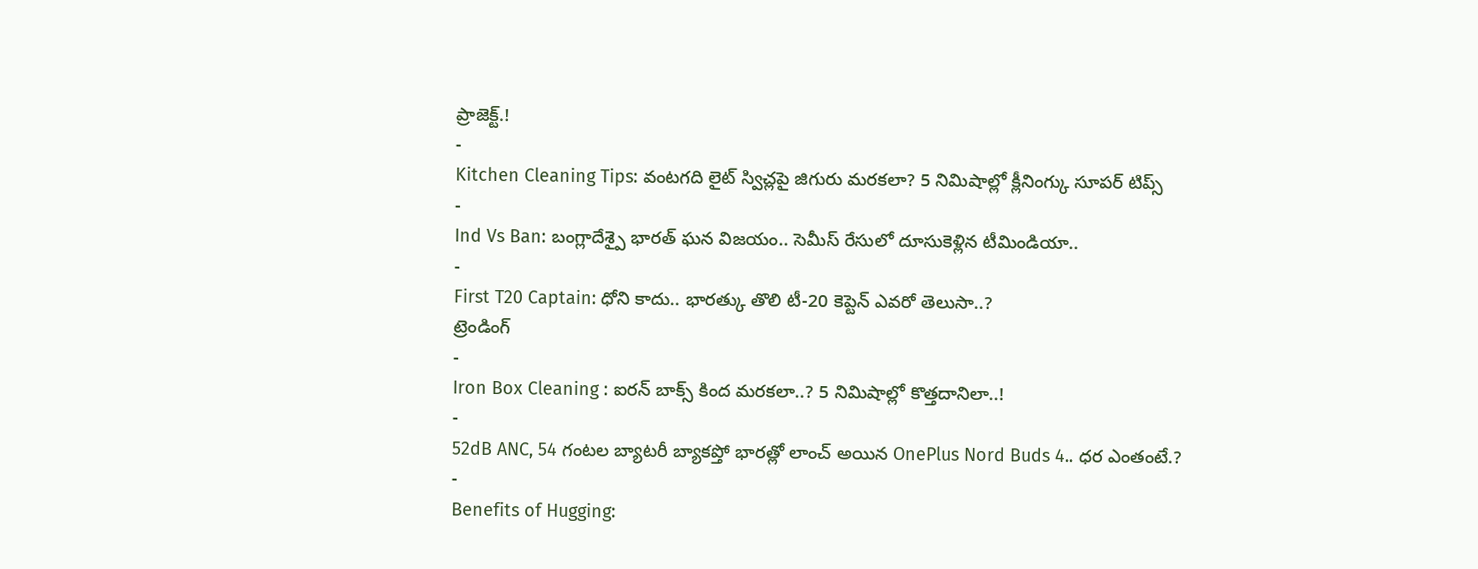ప్రాజెక్ట్.!
-
Kitchen Cleaning Tips: వంటగది లైట్ స్విచ్లపై జిగురు మరకలా? 5 నిమిషాల్లో క్లీనింగ్కు సూపర్ టిప్స్
-
Ind Vs Ban: బంగ్లాదేశ్పై భారత్ ఘన విజయం.. సెమీస్ రేసులో దూసుకెళ్లిన టీమిండియా..
-
First T20 Captain: ధోని కాదు.. భారత్కు తొలి టీ-20 కెప్టెన్ ఎవరో తెలుసా..?
ట్రెండింగ్
-
Iron Box Cleaning : ఐరన్ బాక్స్ కింద మరకలా..? 5 నిమిషాల్లో కొత్తదానిలా..!
-
52dB ANC, 54 గంటల బ్యాటరీ బ్యాకప్తో భారత్లో లాంచ్ అయిన OnePlus Nord Buds 4.. ధర ఎంతంటే.?
-
Benefits of Hugging: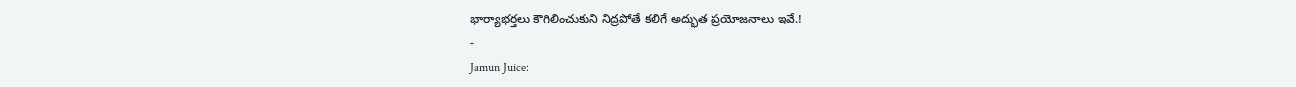భార్యాభర్తలు కౌగిలించుకుని నిద్రపోతే కలిగే అద్భుత ప్రయోజనాలు ఇవే.!
-
Jamun Juice: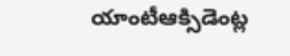యాంటీఆక్సిడెంట్ల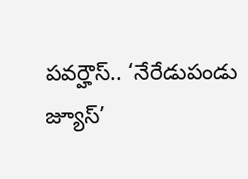పవర్హౌస్.. ‘నేరేడుపండు జ్యూస్’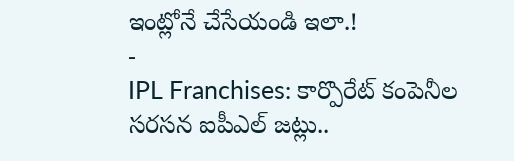ఇంట్లోనే చేసేయండి ఇలా.!
-
IPL Franchises: కార్పొరేట్ కంపెనీల సరసన ఐపీఎల్ జట్లు..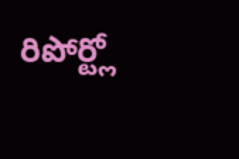రిపోర్ట్లో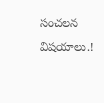సంచలన విషయాలు.!